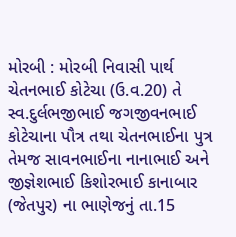મોરબી : મોરબી નિવાસી પાર્થ ચેતનભાઈ કોટેચા (ઉ.વ.20) તે સ્વ.દુર્લભજીભાઈ જગજીવનભાઈ કોટેચાના પૌત્ર તથા ચેતનભાઈના પુત્ર તેમજ સાવનભાઈના નાનાભાઈ અને જીજ્ઞેશભાઈ કિશોરભાઈ કાનાબાર (જેતપુર) ના ભાણેજનું તા.15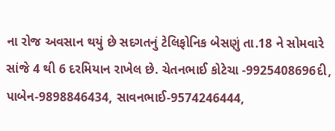ના રોજ અવસાન થયું છે સદગતનું ટેલિફોનિક બેસણું તા.18 ને સોમવારે સાંજે 4 થી 6 દરમિયાન રાખેલ છે. ચેતનભાઈ કોટેચા -9925408696દી, પાબેન-9898846434, સાવનભાઈ-9574246444,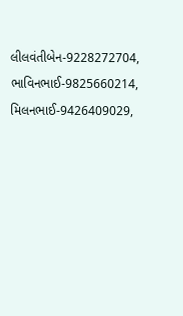લીલવંતીબેન-9228272704, ભાવિનભાઈ-9825660214, મિલનભાઈ-9426409029,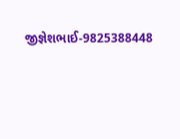જીજ્ઞેશભાઈ-9825388448